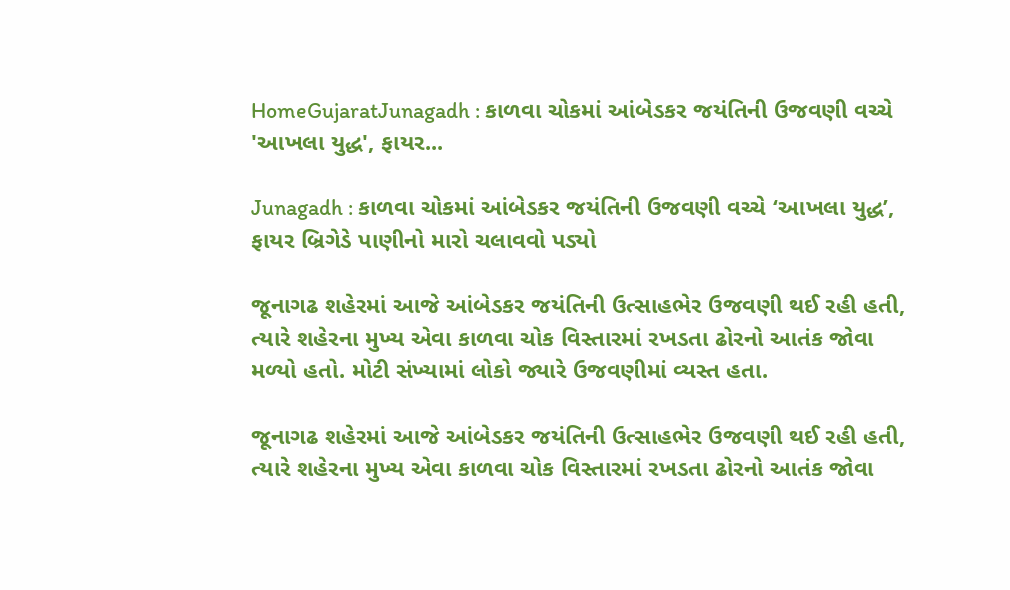HomeGujaratJunagadh : કાળવા ચોકમાં આંબેડકર જયંતિની ઉજવણી વચ્ચે 'આખલા યુદ્ધ', ફાયર...

Junagadh : કાળવા ચોકમાં આંબેડકર જયંતિની ઉજવણી વચ્ચે ‘આખલા યુદ્ધ’, ફાયર બ્રિગેડે પાણીનો મારો ચલાવવો પડ્યો

જૂનાગઢ શહેરમાં આજે આંબેડકર જયંતિની ઉત્સાહભેર ઉજવણી થઈ રહી હતી, ત્યારે શહેરના મુખ્ય એવા કાળવા ચોક વિસ્તારમાં રખડતા ઢોરનો આતંક જોવા મળ્યો હતો. મોટી સંખ્યામાં લોકો જ્યારે ઉજવણીમાં વ્યસ્ત હતા.

જૂનાગઢ શહેરમાં આજે આંબેડકર જયંતિની ઉત્સાહભેર ઉજવણી થઈ રહી હતી, ત્યારે શહેરના મુખ્ય એવા કાળવા ચોક વિસ્તારમાં રખડતા ઢોરનો આતંક જોવા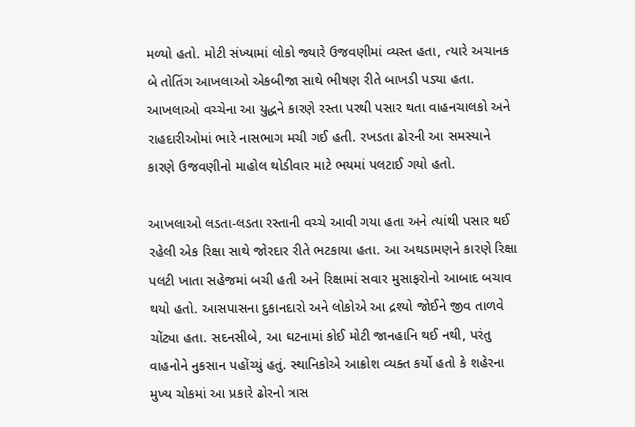મળ્યો હતો. મોટી સંખ્યામાં લોકો જ્યારે ઉજવણીમાં વ્યસ્ત હતા, ત્યારે અચાનક બે તોતિંગ આખલાઓ એકબીજા સાથે ભીષણ રીતે બાખડી પડ્યા હતા. આખલાઓ વચ્ચેના આ યુદ્ધને કારણે રસ્તા પરથી પસાર થતા વાહનચાલકો અને રાહદારીઓમાં ભારે નાસભાગ મચી ગઈ હતી. રખડતા ઢોરની આ સમસ્યાને કારણે ઉજવણીનો માહોલ થોડીવાર માટે ભયમાં પલટાઈ ગયો હતો.

આખલાઓ લડતા-લડતા રસ્તાની વચ્ચે આવી ગયા હતા અને ત્યાંથી પસાર થઈ રહેલી એક રિક્ષા સાથે જોરદાર રીતે ભટકાયા હતા. આ અથડામણને કારણે રિક્ષા પલટી ખાતા સહેજમાં બચી હતી અને રિક્ષામાં સવાર મુસાફરોનો આબાદ બચાવ થયો હતો. આસપાસના દુકાનદારો અને લોકોએ આ દ્રશ્યો જોઈને જીવ તાળવે ચોંટ્યા હતા. સદનસીબે, આ ઘટનામાં કોઈ મોટી જાનહાનિ થઈ નથી, પરંતુ વાહનોને નુકસાન પહોંચ્યું હતું. સ્થાનિકોએ આક્રોશ વ્યક્ત કર્યો હતો કે શહેરના મુખ્ય ચોકમાં આ પ્રકારે ઢોરનો ત્રાસ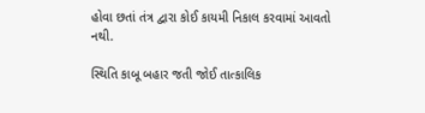હોવા છતાં તંત્ર દ્વારા કોઈ કાયમી નિકાલ કરવામાં આવતો નથી.

સ્થિતિ કાબૂ બહાર જતી જોઈ તાત્કાલિક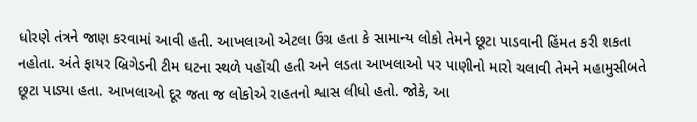ધોરણે તંત્રને જાણ કરવામાં આવી હતી. આખલાઓ એટલા ઉગ્ર હતા કે સામાન્ય લોકો તેમને છૂટા પાડવાની હિંમત કરી શકતા નહોતા. અંતે ફાયર બ્રિગેડની ટીમ ઘટના સ્થળે પહોંચી હતી અને લડતા આખલાઓ પર પાણીનો મારો ચલાવી તેમને મહામુસીબતે છૂટા પાડ્યા હતા. આખલાઓ દૂર જતા જ લોકોએ રાહતનો શ્વાસ લીધો હતો. જોકે, આ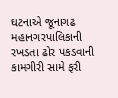ઘટનાએ જૂનાગઢ મહાનગરપાલિકાની રખડતા ઢોર પકડવાની કામગીરી સામે ફરી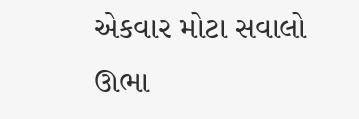એકવાર મોટા સવાલો ઊભા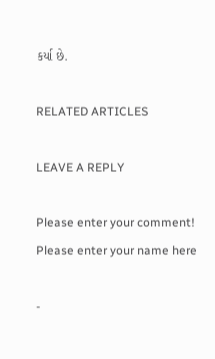કર્યા છે.

RELATED ARTICLES

LEAVE A REPLY

Please enter your comment!
Please enter your name here

-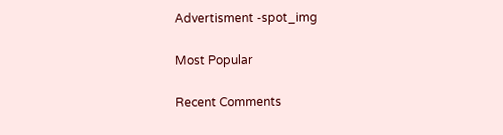Advertisment -spot_img

Most Popular

Recent Comments